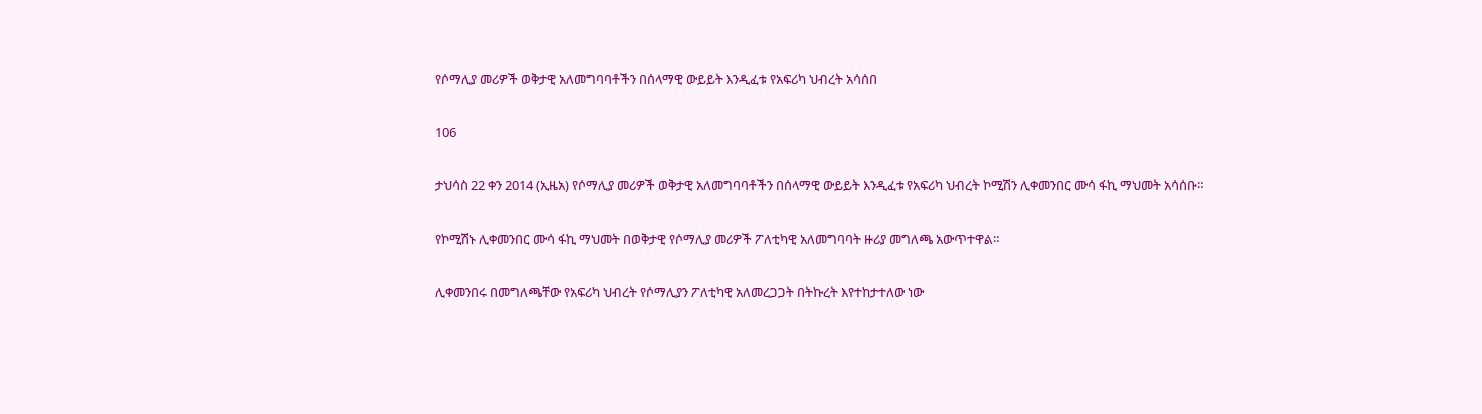የሶማሊያ መሪዎች ወቅታዊ አለመግባባቶችን በሰላማዊ ውይይት እንዲፈቱ የአፍሪካ ህብረት አሳሰበ

106

ታህሳስ 22 ቀን 2014 (ኢዜአ) የሶማሊያ መሪዎች ወቅታዊ አለመግባባቶችን በሰላማዊ ውይይት እንዲፈቱ የአፍሪካ ህብረት ኮሚሽን ሊቀመንበር ሙሳ ፋኪ ማህመት አሳሰቡ።

የኮሚሽኑ ሊቀመንበር ሙሳ ፋኪ ማህመት በወቅታዊ የሶማሊያ መሪዎች ፖለቲካዊ አለመግባባት ዙሪያ መግለጫ አውጥተዋል።

ሊቀመንበሩ በመግለጫቸው የአፍሪካ ህብረት የሶማሊያን ፖለቲካዊ አለመረጋጋት በትኩረት እየተከታተለው ነው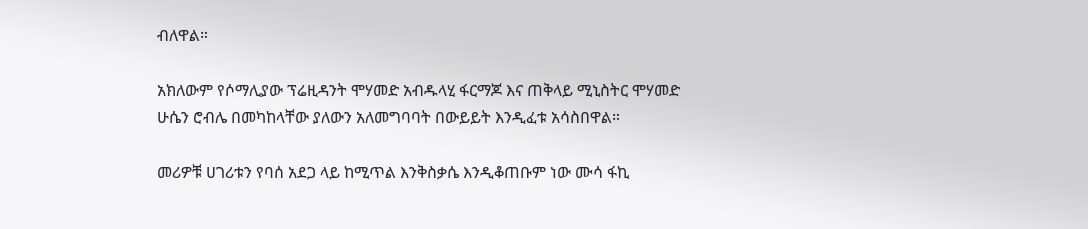ብለዋል።

አክለውም የሶማሊያው ፕሬዚዳንት ሞሃመድ አብዱላሂ ፋርማጆ እና ጠቅላይ ሚኒስትር ሞሃመድ ሁሴን ሮብሌ በመካከላቸው ያለውን አለመግባባት በውይይት እንዲፈቱ አሳስበዋል።

መሪዎቹ ሀገሪቱን የባሰ አደጋ ላይ ከሚጥል እንቅስቃሴ እንዲቆጠቡም ነው ሙሳ ፋኪ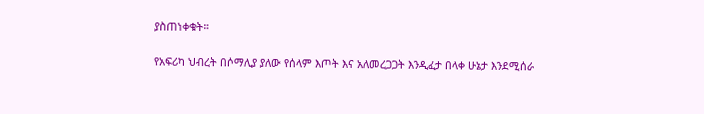ያስጠነቀቁት።

የአፍሪካ ህብረት በሶማሊያ ያለው የሰላም እጦት እና አለመረጋጋት እንዲፈታ በላቀ ሁኔታ እንደሚሰራ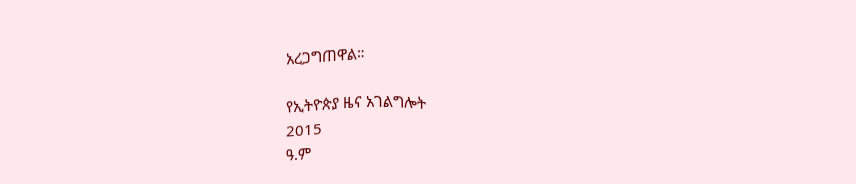አረጋግጠዋል።

የኢትዮጵያ ዜና አገልግሎት
2015
ዓ.ም